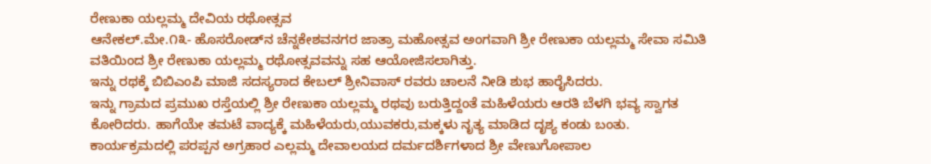ರೇಣುಕಾ ಯಲ್ಲಮ್ಮ ದೇವಿಯ ರಥೋತ್ಸವ
ಆನೇಕಲ್.ಮೇ.೧೩- ಹೊಸರೋಡ್‌ನ ಚೆನ್ನಕೇಶವನಗರ ಜಾತ್ರಾ ಮಹೋತ್ಸವ ಅಂಗವಾಗಿ ಶ್ರೀ ರೇಣುಕಾ ಯಲ್ಲಮ್ಮ ಸೇವಾ ಸಮಿತಿ ವತಿಯಿಂದ ಶ್ರೀ ರೇಣುಕಾ ಯಲ್ಲಮ್ಮ ರಥೋತ್ಸವವನ್ನು ಸಹ ಆಯೋಜಿಸಲಾಗಿತ್ತು.
ಇನ್ನು ರಥಕ್ಕೆ ಬಿಬಿಎಂಪಿ ಮಾಜಿ ಸದಸ್ಯರಾದ ಕೇಬಲ್ ಶ್ರೀನಿವಾಸ್ ರವರು ಚಾಲನೆ ನೀಡಿ ಶುಭ ಹಾರೈಸಿದರು.
ಇನ್ನು ಗ್ರಾಮದ ಪ್ರಮುಖ ರಸ್ತೆಯಲ್ಲಿ ಶ್ರೀ ರೇಣುಕಾ ಯಲ್ಲಮ್ಮ ರಥವು ಬರುತ್ತಿದ್ದಂತೆ ಮಹಿಳೆಯರು ಆರತಿ ಬೆಳಗಿ ಭವ್ಯ ಸ್ವಾಗತ ಕೋರಿದರು. ಹಾಗೆಯೇ ತಮಟೆ ವಾದ್ಯಕ್ಕೆ ಮಹಿಳೆಯರು,ಯುವಕರು,ಮಕ್ಕಳು ನೃತ್ಯ ಮಾಡಿದ ದೃಶ್ಯ ಕಂಡು ಬಂತು.
ಕಾರ್ಯಕ್ರಮದಲ್ಲಿ ಪರಪ್ಪನ ಅಗ್ರಹಾರ ಎಲ್ಲಮ್ಮ ದೇವಾಲಯದ ದರ್ಮದರ್ಶಿಗಳಾದ ಶ್ರೀ ವೇಣುಗೋಪಾಲ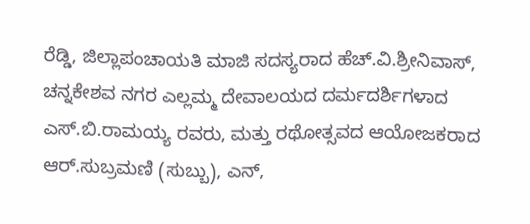ರೆಡ್ಡಿ, ಜಿಲ್ಲಾಪಂಚಾಯತಿ ಮಾಜಿ ಸದಸ್ಯರಾದ ಹೆಚ್.ವಿ.ಶ್ರೀನಿವಾಸ್,
ಚನ್ನಕೇಶವ ನಗರ ಎಲ್ಲಮ್ಮ ದೇವಾಲಯದ ದರ್ಮದರ್ಶಿಗಳಾದ ಎಸ್.ಬಿ.ರಾಮಯ್ಯ ರವರು, ಮತ್ತು ರಥೋತ್ಸವದ ಆಯೋಜಕರಾದ ಆರ್.ಸುಬ್ರಮಣಿ (ಸುಬ್ಬು), ಎನ್,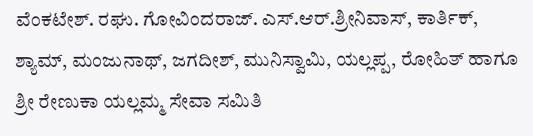ವೆಂಕಟೇಶ್. ರಘು. ಗೋವಿಂದರಾಜ್. ಎಸ್.ಆರ್.ಶ್ರೀನಿವಾಸ್, ಕಾರ್ತಿಕ್, ಶ್ಯಾಮ್, ಮಂಜುನಾಥ್, ಜಗದೀಶ್, ಮುನಿಸ್ವಾಮಿ, ಯಲ್ಲಪ್ಪ, ರೋಹಿತ್ ಹಾಗೂ ಶ್ರೀ ರೇಣುಕಾ ಯಲ್ಲಮ್ಮ ಸೇವಾ ಸಮಿತಿ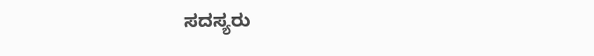ಸದಸ್ಯರು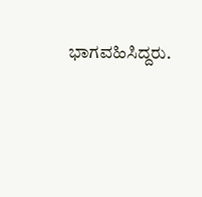ಭಾಗವಹಿಸಿದ್ದರು.